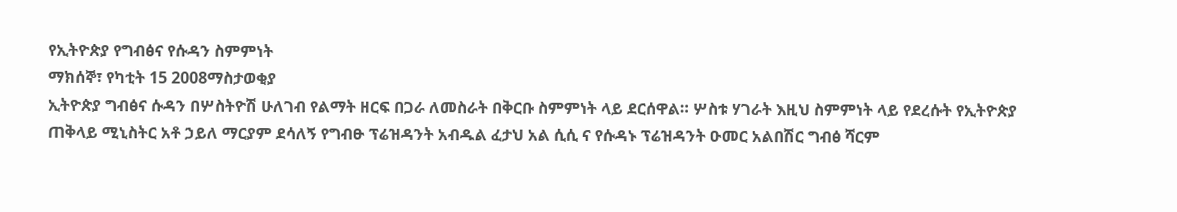የኢትዮጵያ የግብፅና የሱዳን ስምምነት
ማክሰኞ፣ የካቲት 15 2008ማስታወቂያ
ኢትዮጵያ ግብፅና ሱዳን በሦስትዮሽ ሁለገብ የልማት ዘርፍ በጋራ ለመስራት በቅርቡ ስምምነት ላይ ደርሰዋል። ሦስቱ ሃገራት እዚህ ስምምነት ላይ የደረሱት የኢትዮጵያ ጠቅላይ ሚኒስትር አቶ ኃይለ ማርያም ደሳለኝ የግብፁ ፕሬዝዳንት አብዱል ፈታህ አል ሲሲ ና የሱዳኑ ፕሬዝዳንት ዑመር አልበሽር ግብፅ ሻርም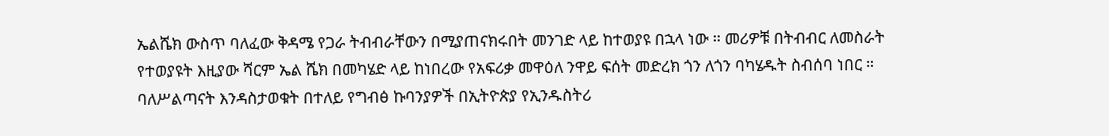ኤልሼክ ውስጥ ባለፈው ቅዳሜ የጋራ ትብብራቸውን በሚያጠናክሩበት መንገድ ላይ ከተወያዩ በኋላ ነው ። መሪዎቹ በትብብር ለመስራት የተወያዩት እዚያው ሻርም ኤል ሼክ በመካሄድ ላይ ከነበረው የአፍሪቃ መዋዕለ ንዋይ ፍሰት መድረክ ጎን ለጎን ባካሄዱት ስብሰባ ነበር ። ባለሥልጣናት እንዳስታወቁት በተለይ የግብፅ ኩባንያዎች በኢትዮጵያ የኢንዱስትሪ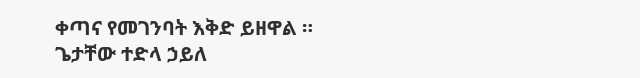ቀጣና የመገንባት እቅድ ይዘዋል ።
ጌታቸው ተድላ ኃይለ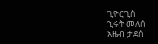ጊዮርጊስ
ኂሩት መለሰ
አዜብ ታደሰ